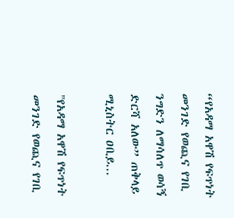“የአዳማ አዋሽ የፍጥነት መንገድ የወጪና የገቢ ንግድን ለማሳለጥ ወሳኝ ድርሻ አለው” ጠቅላይ ሚኒስትር ዐቢይ...

"የአዳማ አዋሽ የፍጥነት መንገድ የወጪና የገቢ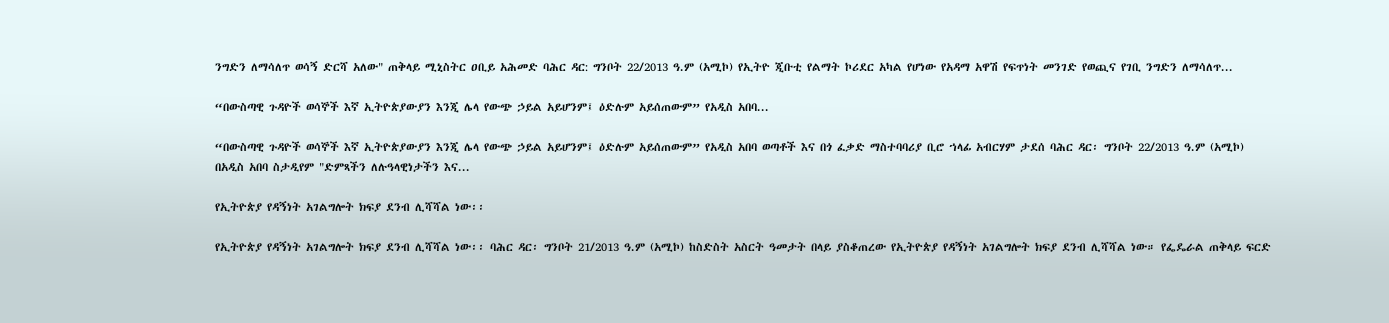ንግድን ለማሳለጥ ወሳኝ ድርሻ አለው" ጠቅላይ ሚኒስትር ዐቢይ አሕመድ ባሕር ዳር: ግንቦት 22/2013 ዓ.ም (አሚኮ) የኢትዮ ጂቡቲ የልማት ኮሪደር አካል የሆነው የአዳማ አዋሽ የፍጥነት መንገድ የወጪና የገቢ ንግድን ለማሳለጥ...

“በውስጣዊ ጉዳዮች ወሳኞች እኛ ኢትዮጵያውያን እንጂ ሌላ የውጭ ኃይል አይሆንም፤ ዕድሉም አይሰጠውም” የአዲስ አበባ...

“በውስጣዊ ጉዳዮች ወሳኞች እኛ ኢትዮጵያውያን እንጂ ሌላ የውጭ ኃይል አይሆንም፤ ዕድሉም አይሰጠውም” የአዲስ አበባ ወጣቶች እና በጎ ፈቃድ ማስተባባሪያ ቢሮ ኀላፊ አብርሃም ታደሰ ባሕር ዳር፡ ግንቦት 22/2013 ዓ.ም (አሚኮ) በአዲስ አበባ ስታዲየም "ድምጻችን ለሉዓላዊነታችን እና...

የኢትዮጵያ የዳኝነት አገልግሎት ክፍያ ደንብ ሊሻሻል ነው፡፡

የኢትዮጵያ የዳኝነት አገልግሎት ክፍያ ደንብ ሊሻሻል ነው፡፡ ባሕር ዳር፡ ግንቦት 21/2013 ዓ.ም (አሚኮ) ከስድስት አስርት ዓመታት በላይ ያስቆጠረው የኢትዮጵያ የዳኝነት አገልግሎት ክፍያ ደንብ ሊሻሻል ነው። የፌዴራል ጠቅላይ ፍርድ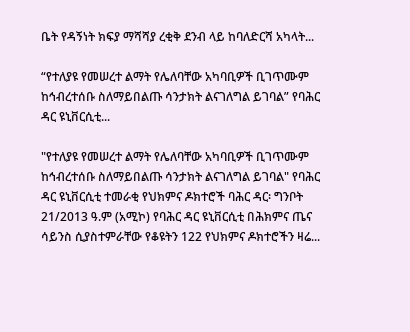ቤት የዳኝነት ክፍያ ማሻሻያ ረቂቅ ደንብ ላይ ከባለድርሻ አካላት...

“የተለያዩ የመሠረተ ልማት የሌለባቸው አካባቢዎች ቢገጥሙም ከኅብረተሰቡ ስለማይበልጡ ሳንታክት ልናገለግል ይገባል” የባሕር ዳር ዩኒቨርሲቲ...

"የተለያዩ የመሠረተ ልማት የሌለባቸው አካባቢዎች ቢገጥሙም ከኅብረተሰቡ ስለማይበልጡ ሳንታክት ልናገለግል ይገባል" የባሕር ዳር ዩኒቨርሲቲ ተመራቂ የህክምና ዶክተሮች ባሕር ዳር፡ ግንቦት 21/2013 ዓ.ም (አሚኮ) የባሕር ዳር ዩኒቨርሲቲ በሕክምና ጤና ሳይንስ ሲያስተምራቸው የቆዩትን 122 የህክምና ዶክተሮችን ዛሬ...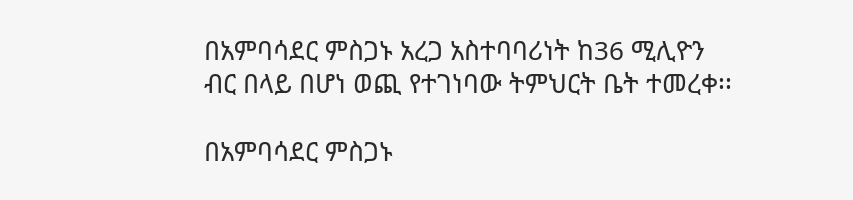በአምባሳደር ምስጋኑ አረጋ አስተባባሪነት ከ36 ሚሊዮን ብር በላይ በሆነ ወጪ የተገነባው ትምህርት ቤት ተመረቀ፡፡

በአምባሳደር ምስጋኑ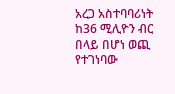አረጋ አስተባባሪነት ከ36 ሚሊዮን ብር በላይ በሆነ ወጪ የተገነባው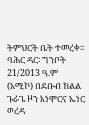ትምህርት ቤት ተመረቀ፡፡ ባሕር ዳር፡ ግንቦት 21/2013 ዓ.ም (አሚኮ) በደቡብ ክልል ጉራጌ ዞን እነሞርና ኤነር ወረዳ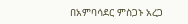በአምባሳደር ምስጋኑ አረጋ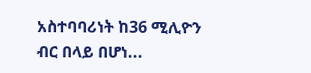አስተባባሪነት ከ36 ሚሊዮን ብር በላይ በሆነ...